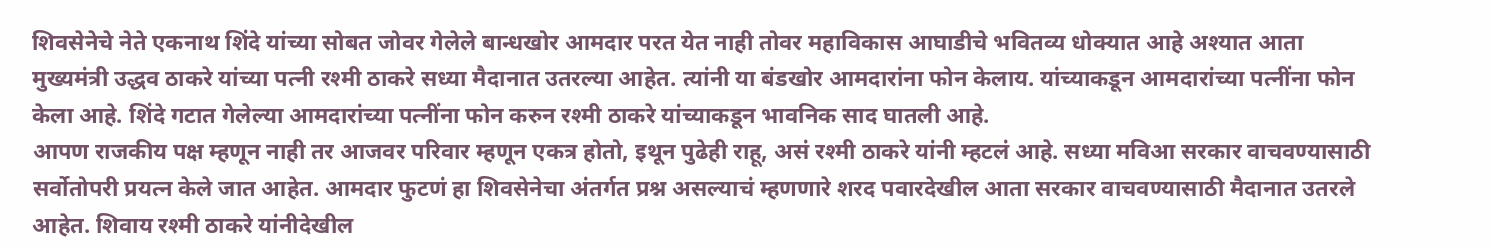शिवसेनेचे नेते एकनाथ शिंदे यांच्या सोबत जोवर गेलेले बान्धखोर आमदार परत येत नाही तोवर महाविकास आघाडीचे भवितव्य धोक्यात आहे अश्यात आता मुख्यमंत्री उद्धव ठाकरे यांच्या पत्नी रश्मी ठाकरे सध्या मैदानात उतरल्या आहेत. त्यांनी या बंडखोर आमदारांना फोन केलाय. यांच्याकडून आमदारांच्या पत्नींना फोन केला आहे. शिंदे गटात गेलेल्या आमदारांच्या पत्नींना फोन करुन रश्मी ठाकरे यांच्याकडून भावनिक साद घातली आहे.
आपण राजकीय पक्ष म्हणून नाही तर आजवर परिवार म्हणून एकत्र होतो, इथून पुढेही राहू, असं रश्मी ठाकरे यांनी म्हटलं आहे. सध्या मविआ सरकार वाचवण्यासाठी सर्वोतोपरी प्रयत्न केले जात आहेत. आमदार फुटणं हा शिवसेनेचा अंतर्गत प्रश्न असल्याचं म्हणणारे शरद पवारदेखील आता सरकार वाचवण्यासाठी मैदानात उतरले आहेत. शिवाय रश्मी ठाकरे यांनीदेखील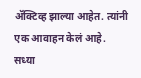ॲक्टिव्ह झाल्या आहेत. त्यांनी एक आवाहन केलं आहे.
सध्या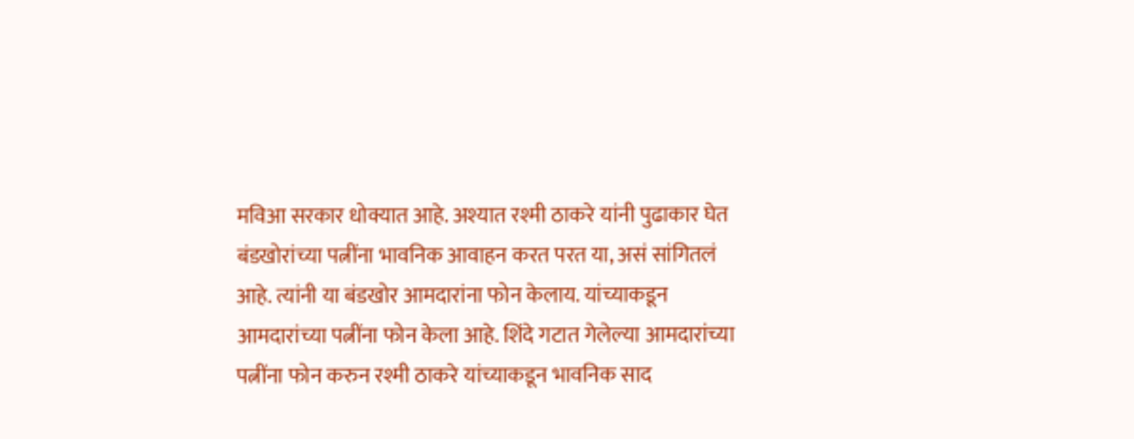मविआ सरकार धोक्यात आहे. अश्यात रश्मी ठाकरे यांनी पुढाकार घेत बंडखोरांच्या पत्नींना भावनिक आवाहन करत परत या, असं सांगितलं आहे. त्यांनी या बंडखोर आमदारांना फोन केलाय. यांच्याकडून आमदारांच्या पत्नींना फोन केला आहे. शिंदे गटात गेलेल्या आमदारांच्या पत्नींना फोन करुन रश्मी ठाकरे यांच्याकडून भावनिक साद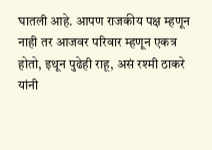घातली आहे. आपण राजकीय पक्ष म्हणून नाही तर आजवर परिवार म्हणून एकत्र होतो, इथून पुढेही राहू, असं रश्मी ठाकरे यांनी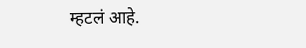म्हटलं आहे.